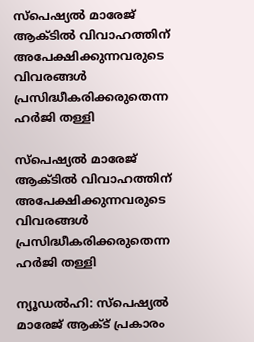സ്പെഷ്യല്‍ മാരേജ് ആക്ടില്‍ വിവാഹത്തിന് അപേക്ഷിക്കുന്നവരുടെ വിവരങ്ങള്‍ പ്രസിദ്ധീകരിക്കരുതെന്ന ഹര്‍ജി തള്ളി

സ്പെഷ്യല്‍ മാരേജ് ആക്ടില്‍ വിവാഹത്തിന് അപേക്ഷിക്കുന്നവരുടെ വിവരങ്ങള്‍ പ്രസിദ്ധീകരിക്കരുതെന്ന ഹര്‍ജി തള്ളി

ന്യൂഡല്‍ഹി: സ്‌പെഷ്യല്‍ മാരേജ് ആക്ട് പ്രകാരം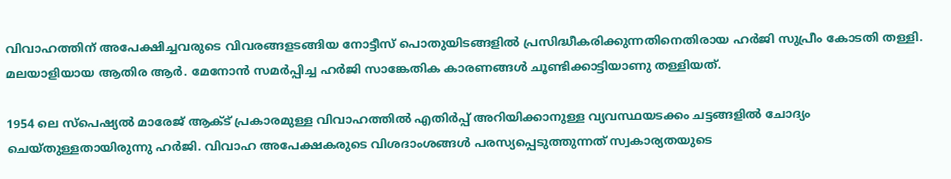വിവാഹത്തിന് അപേക്ഷിച്ചവരുടെ വിവരങ്ങളടങ്ങിയ നോട്ടീസ് പൊതുയിടങ്ങളില്‍ പ്രസിദ്ധീകരിക്കുന്നതിനെതിരായ ഹര്‍ജി സുപ്രീം കോടതി തള്ളി. മലയാളിയായ ആതിര ആര്‍. മേനോന്‍ സമര്‍പ്പിച്ച ഹര്‍ജി സാങ്കേതിക കാരണങ്ങള്‍ ചൂണ്ടിക്കാട്ടിയാണു തള്ളിയത്.

1954 ലെ സ്‌പെഷ്യല്‍ മാരേജ് ആക്ട് പ്രകാരമുള്ള വിവാഹത്തില്‍ എതിര്‍പ്പ് അറിയിക്കാനുള്ള വ്യവസ്ഥയടക്കം ചട്ടങ്ങളില്‍ ചോദ്യം ചെയ്തുള്ളതായിരുന്നു ഹര്‍ജി. വിവാഹ അപേക്ഷകരുടെ വിശദാംശങ്ങള്‍ പരസ്യപ്പെടുത്തുന്നത് സ്വകാര്യതയുടെ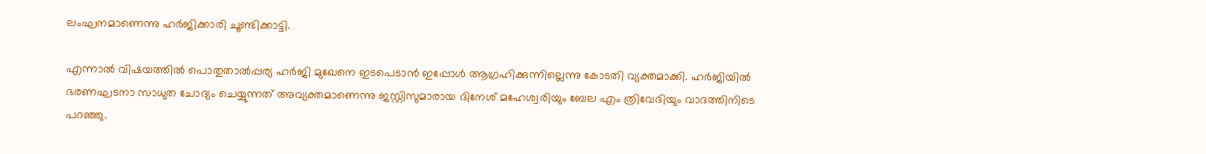ലംഘനമാണെന്നു ഹര്‍ജിക്കാരി ചൂണ്ടിക്കാട്ടി.

എന്നാല്‍ വിഷയത്തില്‍ പൊതുതാല്‍പ്പര്യ ഹര്‍ജി മുഖേനെ ഇടപെടാന്‍ ഇപ്പോള്‍ ആഗ്രഹിക്കുന്നില്ലെന്നു കോടതി വ്യക്തമാക്കി. ഹര്‍ജിയില്‍ ഭരണഘടനാ സാധുത ചോദ്യം ചെയ്യുന്നത് അവ്യക്തമാണെന്നു ജസ്റ്റിസുമാരായ ദിനേശ് മഹേശ്വരിയും ബേല എം ത്രിവേദിയും വാദത്തിനിടെ പറഞ്ഞു.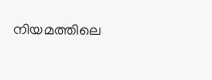നിയമത്തിലെ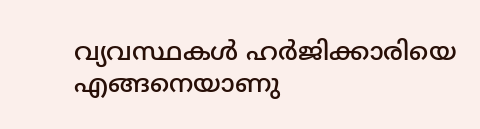വ്യവസ്ഥകള്‍ ഹര്‍ജിക്കാരിയെ എങ്ങനെയാണു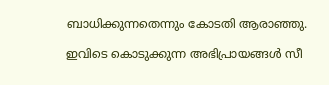ബാധിക്കുന്നതെന്നും കോടതി ആരാഞ്ഞു.

ഇവിടെ കൊടുക്കുന്ന അഭിപ്രായങ്ങള്‍ സീ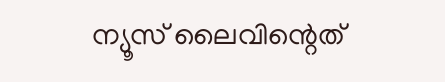ന്യൂസ് ലൈവിന്റെത്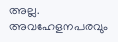അല്ല. അവഹേളനപരവും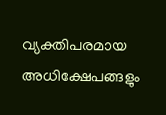വ്യക്തിപരമായ അധിക്ഷേപങ്ങളും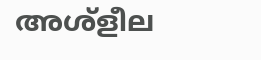അശ്‌ളീല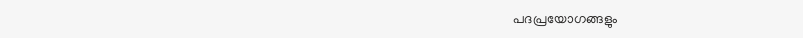പദപ്രയോഗങ്ങളും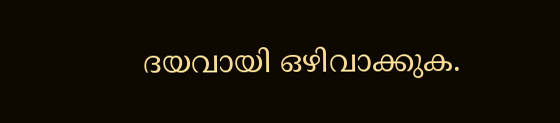ദയവായി ഒഴിവാക്കുക.